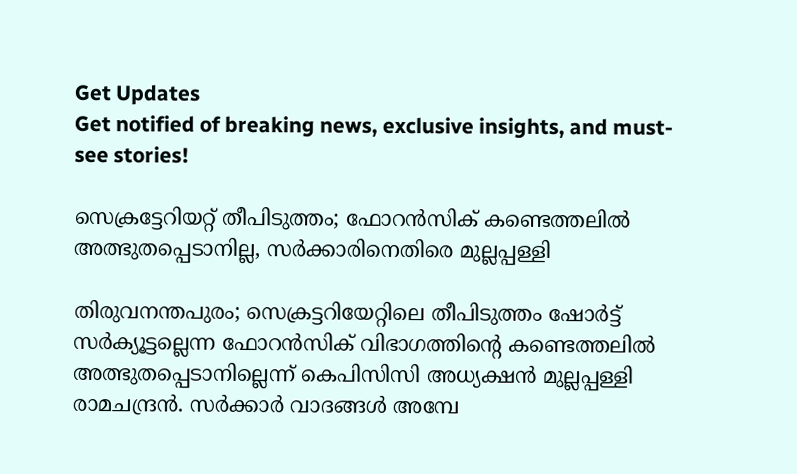Get Updates
Get notified of breaking news, exclusive insights, and must-see stories!

സെക്രട്ടേറിയറ്റ് തീപിടുത്തം; ഫോറൻസിക് കണ്ടെത്തലിൽ അത്ഭുതപ്പെടാനില്ല, സർക്കാരിനെതിരെ മുല്ലപ്പള്ളി

തിരുവനന്തപുരം; സെക്രട്ടറിയേറ്റിലെ തീപിടുത്തം ഷോര്‍ട്ട്‌ സര്‍ക്യൂട്ടല്ലെന്ന ഫോറന്‍സിക്‌ വിഭാഗത്തിന്റെ കണ്ടെത്തലില്‍ അത്ഭുതപ്പെടാനില്ലെന്ന് കെപിസിസി അധ്യക്ഷൻ മുല്ലപ്പള്ളി രാമചന്ദ്രൻ. സര്‍ക്കാര്‍ വാദങ്ങള്‍ അമ്പേ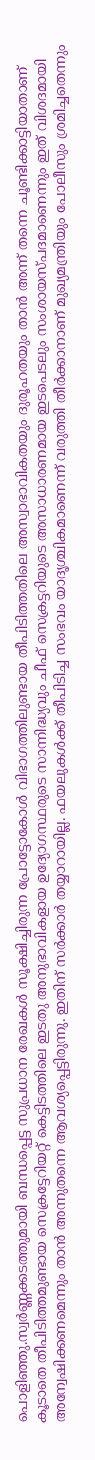പൊളിഞ്ഞു.സ്വര്‍ണ്ണക്കടത്തുമായി ബന്ധപ്പെട്ട സുപ്രധാന രേഖകള്‍ സൂക്ഷിച്ചിരുന്ന പ്രോട്ടോകോള്‍ വിഭാഗത്തിലുണ്ടായ തീപിടിത്തതിലെ അസ്വാഭാവികതയും ദുരൂഹതയും താന്‍ അന്ന്‌ തന്നെ ചൂണ്ടിക്കാട്ടിയാതാണ്‌ കൂടാതെ തീപിടിത്തമുണ്ടായ സെക്രട്ടേറിയറ്റ്‌ കെട്ടിടത്തിലെ ഇടതു അനുഭാവികളായ ഉദ്യോഗസ്ഥരുടെ സാന്നിദ്ധ്യവും ചീഫ്‌ സെക്രട്ടറിയുടെ അസാധാരണമായ ഇടപെടലും സംശായസ്‌പദമാണെന്നും ഇത്‌ വിശദമായി അന്വേഷിക്കണമെന്നും താന്‍ അന്നുതന്നെ ആവശ്യപ്പെട്ടിരുന്നു. ഇതിന്‌ സര്‍ക്കാര്‍ തയ്യാറായില്ല. ഫയലുകള്‍ക്ക്‌ തീപിടിച്ച സംഭവം യാദൃശ്ചികമാണെന്ന്‌ വരുത്തി തീര്‍ക്കാനാണ്‌ മുഖ്യമന്ത്രിയും പോലീസും ശ്രമിച്ചതെന്നും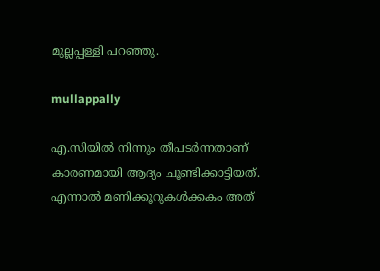മുല്ലപ്പള്ളി പറഞ്ഞു.

mullappally

എ.സിയില്‍ നിന്നും തീപടര്‍ന്നതാണ്‌ കാരണമായി ആദ്യം ചൂണ്ടിക്കാട്ടിയത്‌. എന്നാല്‍ മണിക്കൂറുകള്‍ക്കകം അത്‌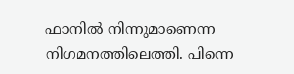ഫാനില്‍ നിന്നുമാണെന്ന നിഗമനത്തിലെത്തി. പിന്നെ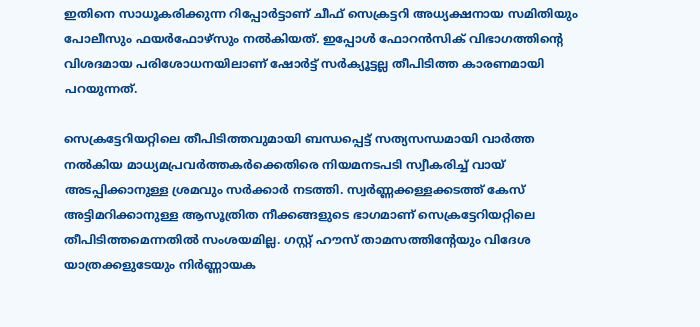ഇതിനെ സാധൂകരിക്കുന്ന റിപ്പോര്‍ട്ടാണ്‌ ചീഫ്‌ സെക്രട്ടറി അധ്യക്ഷനായ സമിതിയും പോലീസും ഫയര്‍ഫോഴ്‌സും നല്‍കിയത്‌. ഇപ്പോള്‍ ഫോറന്‍സിക്‌ വിഭാഗത്തിന്റെ വിശദമായ പരിശോധനയിലാണ്‌ ഷോര്‍ട്ട്‌ സര്‍ക്യൂട്ടല്ല തീപിടിത്ത കാരണമായി പറയുന്നത്‌.

സെക്രട്ടേറിയറ്റിലെ തീപിടിത്തവുമായി ബന്ധപ്പെട്ട്‌ സത്യസന്ധമായി വാര്‍ത്ത നല്‍കിയ മാധ്യമപ്രവര്‍ത്തകര്‍ക്കെതിരെ നിയമനടപടി സ്വീകരിച്ച്‌ വായ്‌ അടപ്പിക്കാനുള്ള ശ്രമവും സര്‍ക്കാര്‍ നടത്തി. സ്വര്‍ണ്ണക്കള്ളക്കടത്ത്‌ കേസ്‌ അട്ടിമറിക്കാനുള്ള ആസൂത്രിത നീക്കങ്ങളുടെ ഭാഗമാണ്‌ സെക്രട്ടേറിയറ്റിലെ തീപിടിത്തമെന്നതില്‍ സംശയമില്ല. ഗസ്റ്റ് ഹൗസ്‌ താമസത്തിന്റേയും വിദേശ യാത്രക്കളുടേയും നിര്‍ണ്ണായക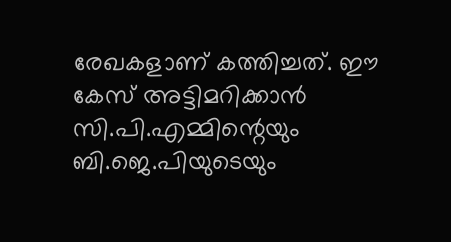രേഖകളാണ്‌ കത്തിച്ചത്‌. ഈ കേസ്‌ അട്ടിമറിക്കാന്‍ സി.പി.എമ്മിന്റെയും ബി.ജെ.പിയുടെയും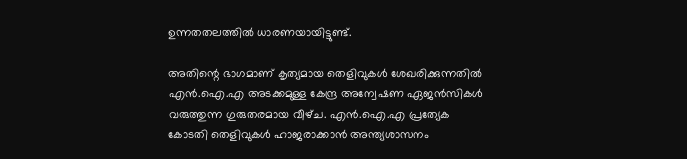ഉന്നതതലത്തില്‍ ധാരണയായിട്ടുണ്ട്‌.

അതിന്റെ ഭാഗമാണ്‌ കൃത്യമായ തെളിവുകള്‍ ശേഖരിക്കുന്നതില്‍ എന്‍.ഐ.എ അടക്കമുള്ള കേന്ദ്ര അന്വേഷണ ഏജന്‍സികള്‍ വരുത്തുന്ന ഗുരുതരമായ വീഴ്‌ച. എന്‍.ഐ.എ പ്രത്യേക കോടതി തെളിവുകള്‍ ഹാജരാക്കാന്‍ അന്ത്യശാസനം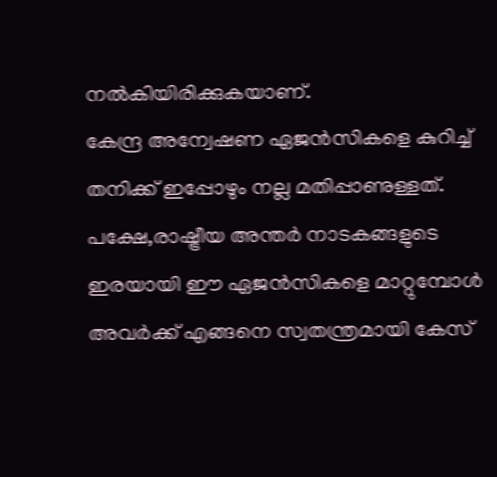നല്‍കിയിരിക്കുകയാണ്.
കേന്ദ്ര അന്വേഷണ ഏജന്‍സികളെ കുറിച്ച്‌ തനിക്ക്‌ ഇപ്പോഴും നല്ല മതിപ്പാണുള്ളത്‌. പക്ഷേ,രാഷ്ട്രീയ അന്തര്‍ നാടകങ്ങളുടെ ഇരയായി ഈ ഏജന്‍സികളെ മാറ്റുമ്പോള്‍ അവര്‍ക്ക്‌ എങ്ങനെ സ്വതന്ത്രമായി കേസ്‌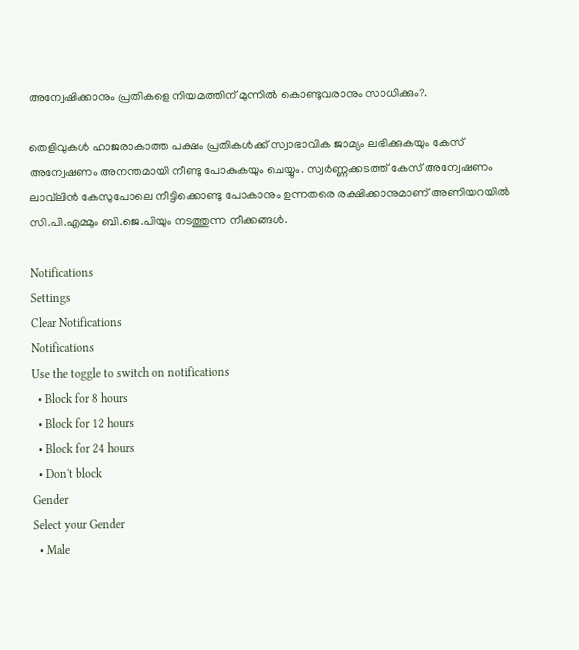അന്വേഷിക്കാനും പ്രതികളെ നിയമത്തിന്‌ മുന്നില്‍ കൊണ്ടുവരാനും സാധിക്കും?.

തെളിവുകള്‍ ഹാജരാകാത്ത പക്ഷം പ്രതികള്‍ക്ക്‌ സ്വാഭാവിക ജാമ്യം ലഭിക്കുകയും കേസ്‌ അന്വേഷണം അനന്തമായി നീണ്ടു പോകുകയും ചെയ്യും. സ്വര്‍ണ്ണക്കടത്ത്‌ കേസ്‌ അന്വേഷണം ലാവ്‌ലിന്‍ കേസുപോലെ നീട്ടിക്കൊണ്ടു പോകാനും ഉന്നതരെ രക്ഷിക്കാനുമാണ്‌ അണിയറയില്‍ സി.പി.എമ്മും ബി.ജെ.പിയും നടത്തുന്ന നീക്കങ്ങൾ.

Notifications
Settings
Clear Notifications
Notifications
Use the toggle to switch on notifications
  • Block for 8 hours
  • Block for 12 hours
  • Block for 24 hours
  • Don't block
Gender
Select your Gender
  • Male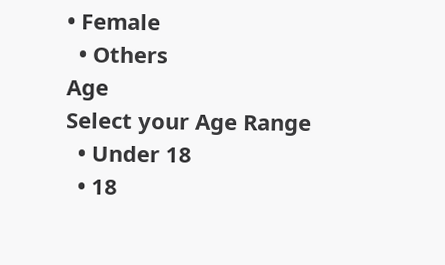• Female
  • Others
Age
Select your Age Range
  • Under 18
  • 18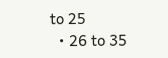to 25
  • 26 to 35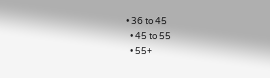• 36 to 45
  • 45 to 55
  • 55+